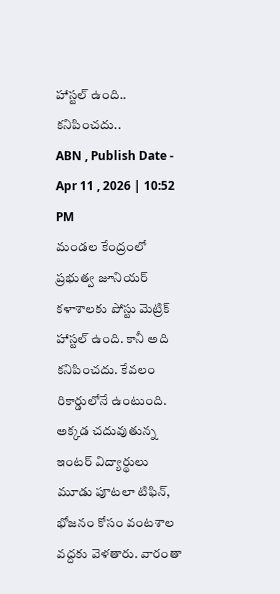హాస్టల్ ఉంది.. కనిపించదు..
ABN , Publish Date - Apr 11 , 2026 | 10:52 PM
మండల కేంద్రంలో ప్రభుత్వ జూనియర్ కళాశాలకు పోస్టు మెట్రిక్ హాస్టల్ ఉంది. కానీ అది కనిపించదు. కేవలం రికార్డులోనే ఉంటుంది. అక్కడ చదువుతున్న ఇంటర్ విద్యార్థులు మూడు పూటలా టిఫిన్, భోజనం కోసం వంటశాల వద్దకు వెళతారు. వారంతా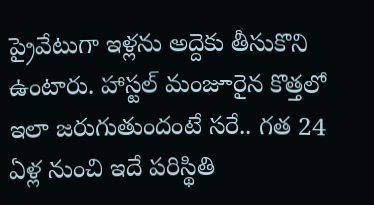ప్రైవేటుగా ఇళ్లను అద్దెకు తీసుకొని ఉంటారు. హాస్టల్ మంజూరైన కొత్తలో ఇలా జరుగుతుందంటే సరే.. గత 24 ఏళ్ల నుంచి ఇదే పరిస్థితి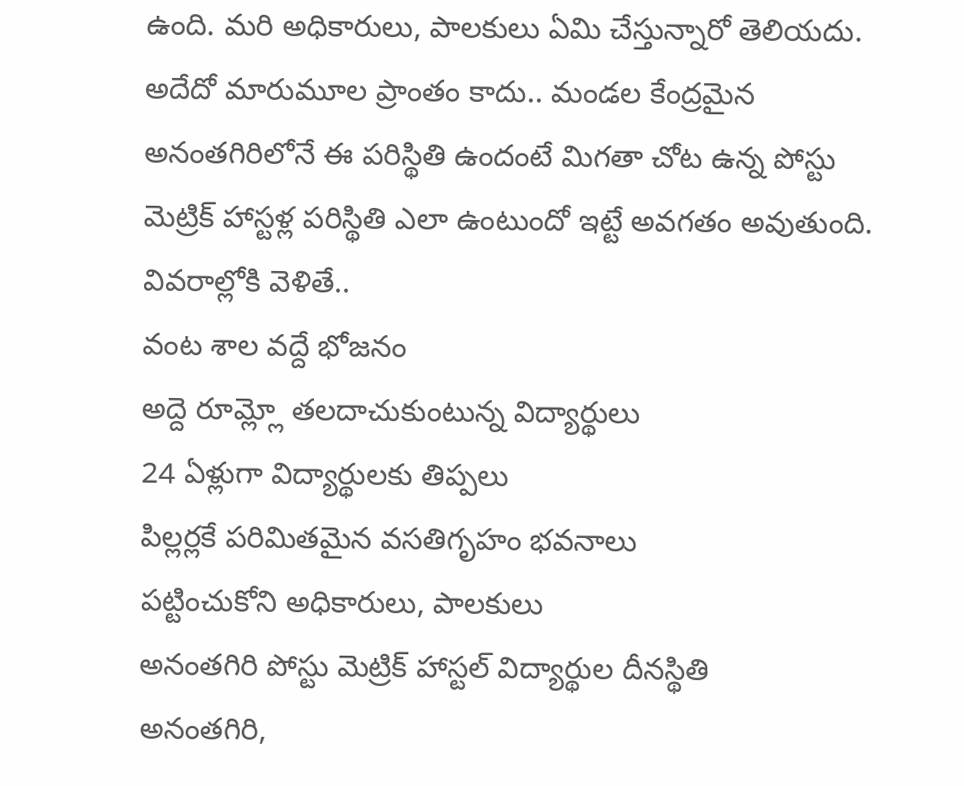ఉంది. మరి అధికారులు, పాలకులు ఏమి చేస్తున్నారో తెలియదు. అదేదో మారుమూల ప్రాంతం కాదు.. మండల కేంద్రమైన అనంతగిరిలోనే ఈ పరిస్థితి ఉందంటే మిగతా చోట ఉన్న పోస్టు మెట్రిక్ హాస్టళ్ల పరిస్థితి ఎలా ఉంటుందో ఇట్టే అవగతం అవుతుంది. వివరాల్లోకి వెళితే..
వంట శాల వద్దే భోజనం
అద్దె రూమ్ల్లో తలదాచుకుంటున్న విద్యార్థులు
24 ఏళ్లుగా విద్యార్థులకు తిప్పలు
పిల్లర్లకే పరిమితమైన వసతిగృహం భవనాలు
పట్టించుకోని అధికారులు, పాలకులు
అనంతగిరి పోస్టు మెట్రిక్ హాస్టల్ విద్యార్థుల దీనస్థితి
అనంతగిరి,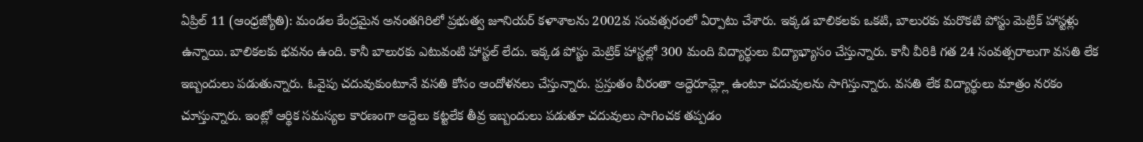ఏప్రిల్ 11 (ఆంధ్రజ్యోతి): మండల కేంద్రమైన అనంతగిరిలో ప్రభుత్వ జూనియర్ కళాశాలను 2002వ సంవత్సరంలో ఏర్పాటు చేశారు. ఇక్కడ బాలికలకు ఒకటి, బాలురకు మరొకటి పోస్టు మెట్రిక్ హాస్టళ్లు ఉన్నాయి. బాలికలకు భవనం ఉంది. కానీ బాలురకు ఎటువంటి హాస్టల్ లేదు. ఇక్కడ పోస్టు మెట్రిక్ హాస్టల్లో 300 మంది విద్యార్థులు విద్యాభ్యాసం చేస్తున్నారు. కానీ వీరికి గత 24 సంవత్సరాలుగా వసతి లేక ఇబ్బందులు పడుతున్నారు. ఓవైపు చదువుకుంటూనే వసతి కోసం ఆందోళనలు చేస్తున్నారు. ప్రస్తుతం వీరంతా అద్దెరూమ్ల్లో ఉంటూ చదువులను సాగిస్తున్నారు. వసతి లేక విద్యార్థులు మాత్రం నరకం చూస్తున్నారు. ఇంట్లో ఆర్థిక సమస్యల కారణంగా అద్దెలు కట్టలేక తీవ్ర ఇబ్బందులు పడుతూ చదువులు సాగించక తప్పడం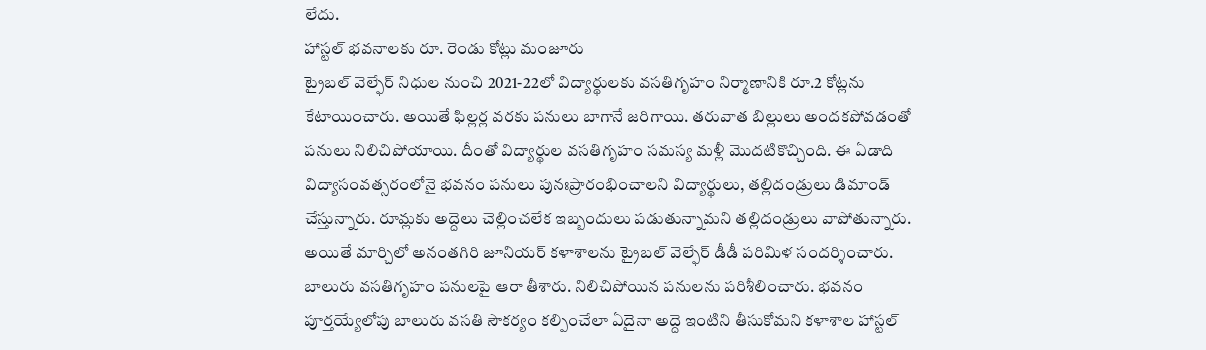లేదు.
హాస్టల్ భవనాలకు రూ. రెండు కోట్లు మంజూరు
ట్రైబల్ వెల్ఫేర్ నిధుల నుంచి 2021-22లో విద్యార్థులకు వసతిగృహం నిర్మాణానికి రూ.2 కోట్లను కేటాయించారు. అయితే ఫిల్లర్ల వరకు పనులు బాగానే జరిగాయి. తరువాత బిల్లులు అందకపోవడంతో పనులు నిలిచిపోయాయి. దీంతో విద్యార్థుల వసతిగృహం సమస్య మళ్లీ మొదటికొచ్చింది. ఈ ఏడాది విద్యాసంవత్సరంలోనై భవనం పనులు పునఃప్రారంభించాలని విద్యార్థులు, తల్లిదండ్రులు డిమాండ్ చేస్తున్నారు. రూమ్లకు అద్దెలు చెల్లించలేక ఇబ్బందులు పడుతున్నామని తల్లిదండ్రులు వాపోతున్నారు. అయితే మార్చిలో అనంతగిరి జూనియర్ కళాశాలను ట్రైబల్ వెల్ఫేర్ డీడీ పరిమిళ సందర్శించారు. బాలురు వసతిగృహం పనులపై ఆరా తీశారు. నిలిచిపోయిన పనులను పరిశీలించారు. భవనం పూర్తయ్యేలోపు బాలురు వసతి సౌకర్యం కల్పించేలా ఏదైనా అద్దె ఇంటిని తీసుకోమని కళాశాల హాస్టల్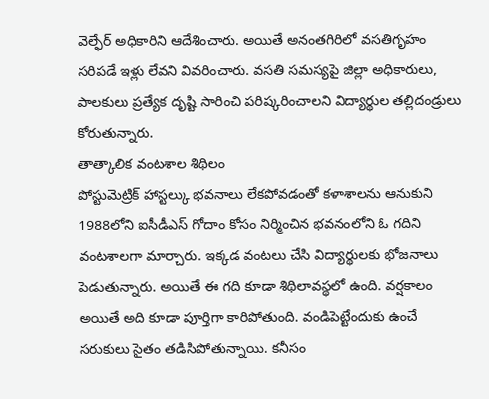వెల్ఫేర్ అధికారిని ఆదేశించారు. అయితే అనంతగిరిలో వసతిగృహం సరిపడే ఇళ్లు లేవని వివరించారు. వసతి సమస్యపై జిల్లా అధికారులు, పాలకులు ప్రత్యేక దృష్టి సారించి పరిష్కరించాలని విద్యార్థుల తల్లిదండ్రులు కోరుతున్నారు.
తాత్కాలిక వంటశాల శిథిలం
పోస్టుమెట్రిక్ హాస్టల్కు భవనాలు లేకపోవడంతో కళాశాలను ఆనుకుని 1988లోని ఐసీడీఎస్ గోదాం కోసం నిర్మించిన భవనంలోని ఓ గదిని వంటశాలగా మార్చారు. ఇక్కడ వంటలు చేసి విద్యార్థులకు భోజనాలు పెడుతున్నారు. అయితే ఈ గది కూడా శిథిలావస్థలో ఉంది. వర్షకాలం అయితే అది కూడా పూర్తిగా కారిపోతుంది. వండిపెట్టేందుకు ఉంచే సరుకులు సైతం తడిసిపోతున్నాయి. కనీసం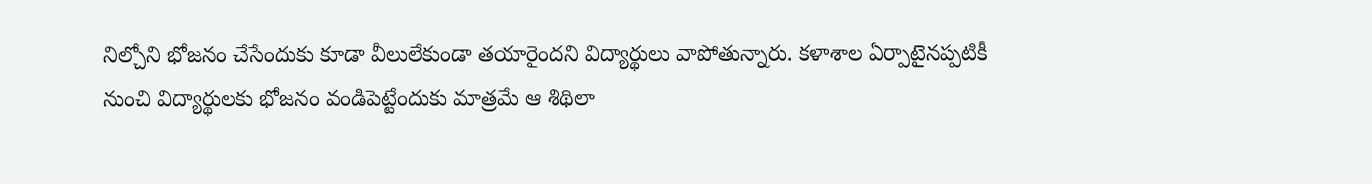నిల్చోని భోజనం చేసేందుకు కూడా వీలులేకుండా తయారైందని విద్యార్థులు వాపోతున్నారు. కళాశాల ఏర్పాటైనప్పటికీ నుంచి విద్యార్థులకు భోజనం వండిపెట్టేందుకు మాత్రమే ఆ శిథిలా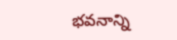భవనాన్ని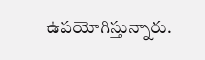ఉపయోగిస్తున్నారు.